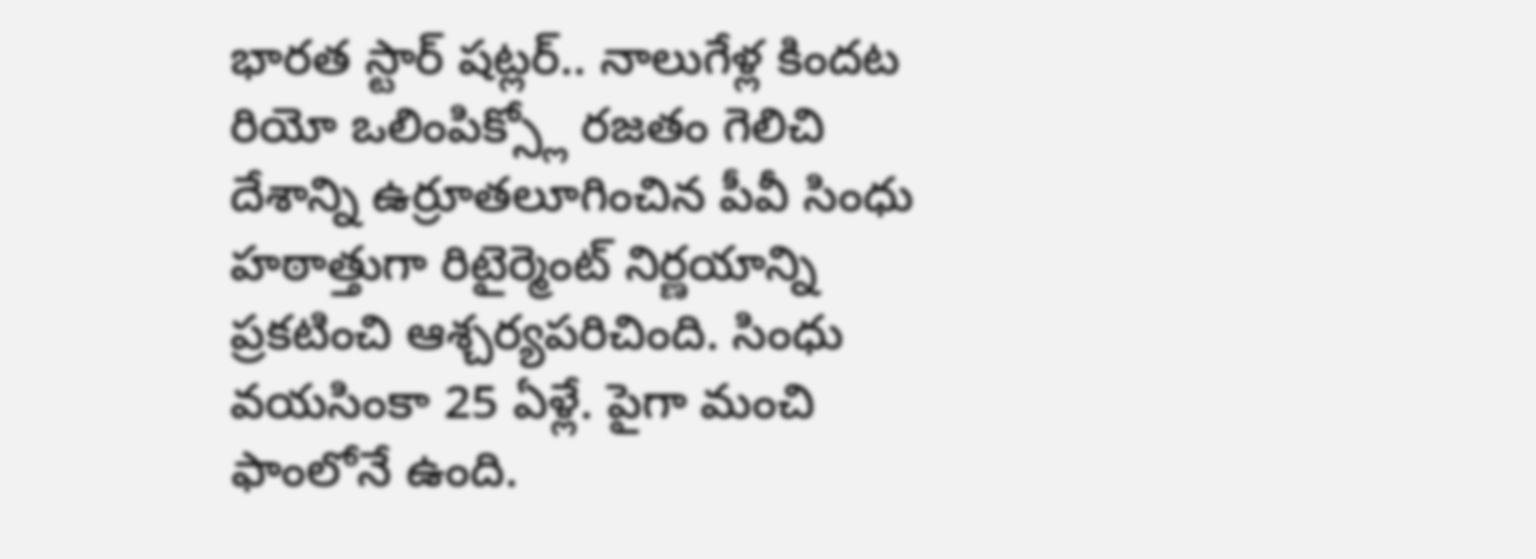భారత స్టార్ షట్లర్.. నాలుగేళ్ల కిందట రియో ఒలింపిక్స్లో రజతం గెలిచి దేశాన్ని ఉర్రూతలూగించిన పీవీ సింధు హఠాత్తుగా రిటైర్మెంట్ నిర్ణయాన్ని ప్రకటించి ఆశ్చర్యపరిచింది. సింధు వయసింకా 25 ఏళ్లే. పైగా మంచి ఫాంలోనే ఉంది.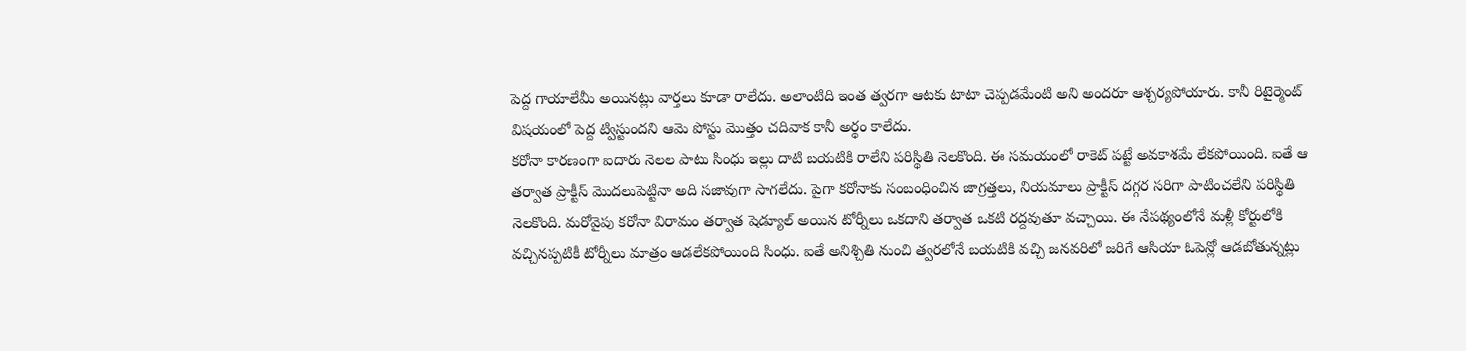పెద్ద గాయాలేమీ అయినట్లు వార్తలు కూడా రాలేదు. అలాంటిది ఇంత త్వరగా ఆటకు టాటా చెప్పడమేంటి అని అందరూ ఆశ్చర్యపోయారు. కానీ రిటైర్మెంట్ విషయంలో పెద్ద ట్విస్టుందని ఆమె పోస్టు మొత్తం చదివాక కానీ అర్థం కాలేదు.
కరోనా కారణంగా ఐదారు నెలల పాటు సింధు ఇల్లు దాటి బయటికి రాలేని పరిస్థితి నెలకొంది. ఈ సమయంలో రాకెట్ పట్టే అవకాశమే లేకపోయింది. ఐతే ఆ తర్వాత ప్రాక్టీస్ మొదలుపెట్టినా అది సజావుగా సాగలేదు. పైగా కరోనాకు సంబంధించిన జాగ్రత్తలు, నియమాలు ప్రాక్టీస్ దగ్గర సరిగా పాటించలేని పరిస్థితి నెలకొంది. మరోవైపు కరోనా విరామం తర్వాత షెడ్యూల్ అయిన టోర్నీలు ఒకదాని తర్వాత ఒకటి రద్దవుతూ వచ్చాయి. ఈ నేపథ్యంలోనే మళ్లీ కోర్టులోకి వచ్చినప్పటికీ టోర్నీలు మాత్రం ఆడలేకపోయింది సింధు. ఐతే అనిశ్చితి నుంచి త్వరలోనే బయటికి వచ్చి జనవరిలో జరిగే ఆసియా ఓపెన్లో ఆడబోతున్నట్లు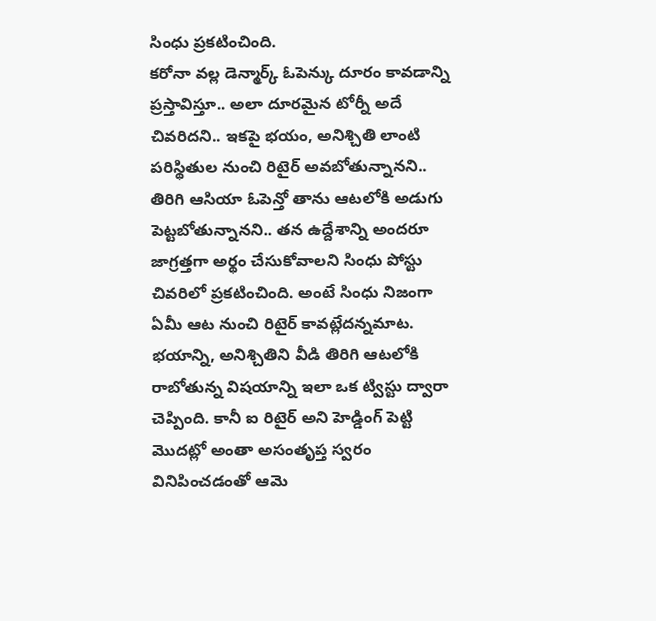సింధు ప్రకటించింది.
కరోనా వల్ల డెన్మార్క్ ఓపెన్కు దూరం కావడాన్ని ప్రస్తావిస్తూ.. అలా దూరమైన టోర్నీ అదే చివరిదని.. ఇకపై భయం, అనిశ్చితి లాంటి పరిస్థితుల నుంచి రిటైర్ అవబోతున్నానని.. తిరిగి ఆసియా ఓపెన్తో తాను ఆటలోకి అడుగు పెట్టబోతున్నానని.. తన ఉద్దేశాన్ని అందరూ జాగ్రత్తగా అర్థం చేసుకోవాలని సింధు పోస్టు చివరిలో ప్రకటించింది. అంటే సింధు నిజంగా ఏమీ ఆట నుంచి రిటైర్ కావట్లేదన్నమాట. భయాన్ని, అనిశ్చితిని వీడి తిరిగి ఆటలోకి రాబోతున్న విషయాన్ని ఇలా ఒక ట్విస్టు ద్వారా చెప్పింది. కానీ ఐ రిటైర్ అని హెడ్డింగ్ పెట్టి మొదట్లో అంతా అసంతృప్త స్వరం వినిపించడంతో ఆమె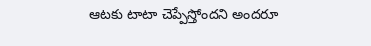ఆటకు టాటా చెప్పేస్తోందని అందరూ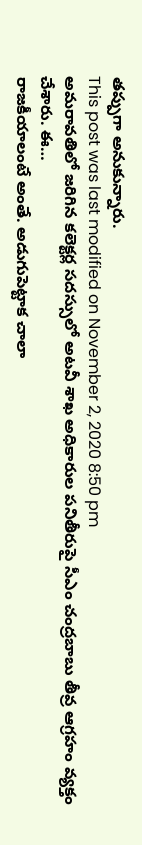తప్పుగా అనుకున్నారు.
This post was last modified on November 2, 2020 8:50 pm
అమరావతిలో జరిగిన కలెక్టర్ల సదస్సులో అటవీ శాఖ అధికారుల పనితీరుపై సీఎం చంద్రబాబు తీవ్ర ఆగ్రహం వ్యక్తం చేశారు. ఈ…
రాజకీయాలంటే అంతే. అడుగుపెట్టాక చాలా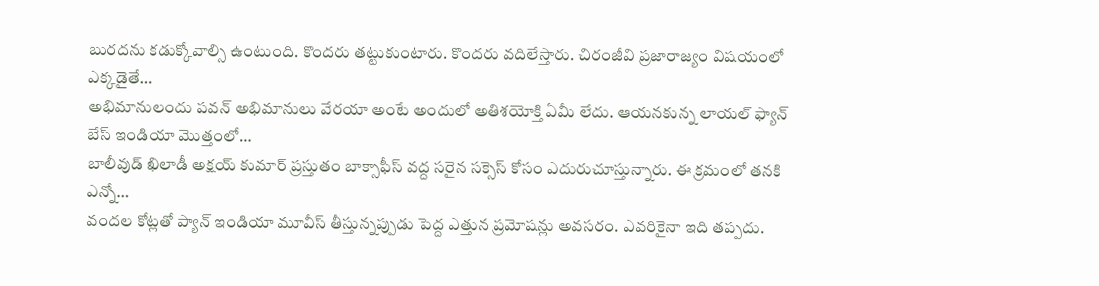బురదను కడుక్కోవాల్సి ఉంటుంది. కొందరు తట్టుకుంటారు. కొందరు వదిలేస్తారు. చిరంజీవి ప్రజారాజ్యం విషయంలో ఎక్కడైతే…
అభిమానులందు పవన్ అభిమానులు వేరయా అంటే అందులో అతిశయోక్తి ఏమీ లేదు. ఆయనకున్న లాయల్ ఫ్యాన్ బేస్ ఇండియా మొత్తంలో…
బాలీవుడ్ ఖిలాడీ అక్షయ్ కుమార్ ప్రస్తుతం బాక్సాఫీస్ వద్ద సరైన సక్సెస్ కోసం ఎదురుచూస్తున్నారు. ఈ క్రమంలో తనకి ఎన్నో…
వందల కోట్లతో ప్యాన్ ఇండియా మూవీస్ తీస్తున్నప్పుడు పెద్ద ఎత్తున ప్రమోషన్లు అవసరం. ఎవరికైనా ఇది తప్పదు.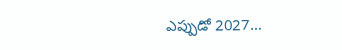ఎప్పుడో 2027…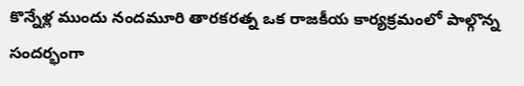కొన్నేళ్ల ముందు నందమూరి తారకరత్న ఒక రాజకీయ కార్యక్రమంలో పాల్గొన్న సందర్భంగా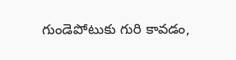గుండెపోటుకు గురి కావడం,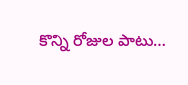కొన్ని రోజుల పాటు…